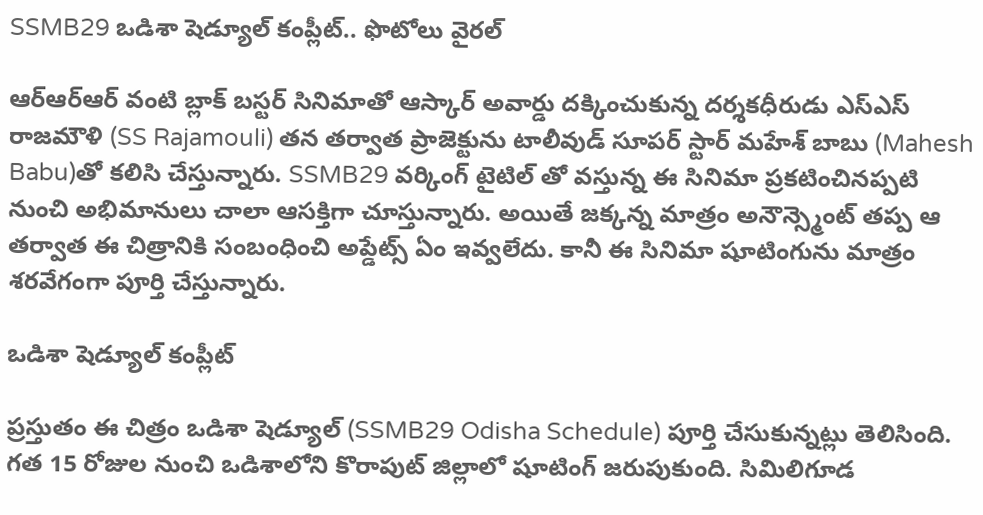SSMB29 ఒడిశా షెడ్యూల్‌ కంప్లీట్.. ఫొటోలు వైరల్

ఆర్ఆర్ఆర్ వంటి బ్లాక్ బస్టర్ సినిమాతో ఆస్కార్ అవార్డు దక్కించుకున్న దర్శకధీరుడు ఎస్ఎస్ రాజమౌళి (SS Rajamouli) తన తర్వాత ప్రాజెక్టును టాలీవుడ్ సూపర్ స్టార్ మహేశ్ బాబు (Mahesh Babu)తో కలిసి చేస్తున్నారు. SSMB29 వర్కింగ్ టైటిల్ తో వస్తున్న ఈ సినిమా ప్రకటించినప్పటి నుంచి అభిమానులు చాలా ఆసక్తిగా చూస్తున్నారు. అయితే జక్కన్న మాత్రం అనౌన్స్మెంట్ తప్ప ఆ తర్వాత ఈ చిత్రానికి సంబంధించి అప్డేట్స్ ఏం ఇవ్వలేదు. కానీ ఈ సినిమా షూటింగును మాత్రం శరవేగంగా పూర్తి చేస్తున్నారు.

ఒడిశా షెడ్యూల్ కంప్లీట్

ప్రస్తుతం ఈ చిత్రం ఒడిశా షెడ్యూల్ (SSMB29 Odisha Schedule) పూర్తి చేసుకున్నట్లు తెలిసింది. గత 15 రోజుల నుంచి ఒడిశాలోని కొరాపుట్ జిల్లాలో షూటింగ్ జరుపుకుంది. సిమిలిగూడ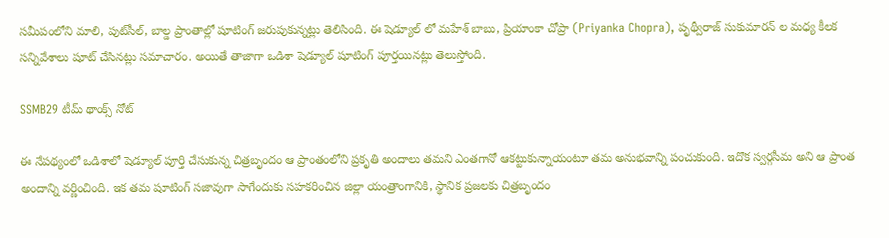సమీపంలోని మాలి, పుట్‌సీల్‌, బాల్డ ప్రాంతాల్లో షూటింగ్ జరుపుకున్నట్లు తెలిసింది. ఈ షెడ్యూల్ లో మహేశ్ బాబు, ప్రియాంకా చోప్రా (Priyanka Chopra), పృథ్వీరాజ్ సుకుమారన్ ల మధ్య కీలక సన్నివేశాలు షూట్ చేసినట్లు సమాచారం. అయితే తాజాగా ఒడిశా షెడ్యూల్ షూటింగ్ పూర్తయినట్లు తెలుస్తోంది.

SSMB29 టీమ్ థాంక్స్ నోట్

ఈ నేపథ్యంలో ఒడిశాలో షెడ్యూల్ పూర్తి చేసుకున్న చిత్రబృందం ఆ ప్రాంతంలోని ప్రకృతి అందాలు తమని ఎంతగానో ఆకట్టుకున్నాయంటూ తమ అనుభవాన్ని పంచుకుంది. ఇదొక స్వర్గసీమ అని ఆ ప్రాంత అందాన్ని వర్ణించింది. ఇక తమ షూటింగ్ సజావుగా సాగేందుకు సహకరించిన జిల్లా యంత్రాంగానికి, స్థానిక ప్రజలకు చిత్రబృందం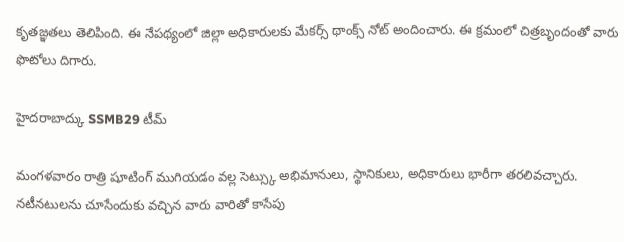కృతజ్ఞతలు తెలిపింది. ఈ నేపథ్యంలో జిల్లా అధికారులకు మేకర్స్ థాంక్స్ నోట్ అందించారు. ఈ క్రమంలో చిత్రబృందంతో వారు ఫొటోలు దిగారు.

హైదరాబాద్కు SSMB29 టీమ్

మంగళవారం రాత్రి షూటింగ్ ముగియడం వల్ల సెట్స్కు అభిమానులు, స్థానికులు, అధికారులు భారీగా తరలివచ్చారు. నటీనటులను చూసేందుకు వచ్చిన వారు వారితో కాసేపు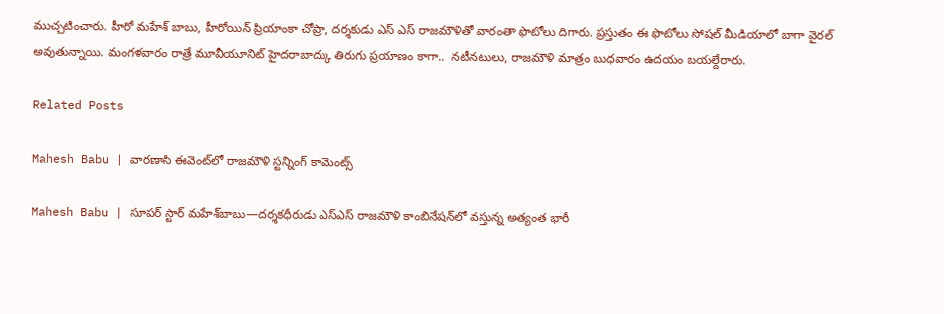ముచ్చటించారు. హీరో మహేశ్ బాబు, హీరోయిన్ ప్రియాంకా చోప్రా, దర్శకుడు ఎస్ ఎస్ రాజమౌళితో వారంతా ఫొటోలు దిగారు. ప్రస్తుతం ఈ ఫొటోలు సోషల్ మీడియాలో బాగా వైరల్ అవుతున్నాయి. మంగళవారం రాత్రే మూవీయూనిట్ హైదరాబాద్కు తిరుగు ప్రయాణం కాగా..  నటీనటులు, రాజమౌళి మాత్రం బుధవారం ఉదయం బయల్దేరారు.

Related Posts

Mahesh Babu | వారణాసి ఈవెంట్‌లో రాజమౌళి స్ట‌న్నింగ్ కామెంట్స్

Mahesh Babu | సూపర్ స్టార్ మహేశ్‌బాబు—దర్శకధీరుడు ఎస్‌ఎస్‌ రాజమౌళి కాంబినేషన్‌లో వస్తున్న అత్యంత భారీ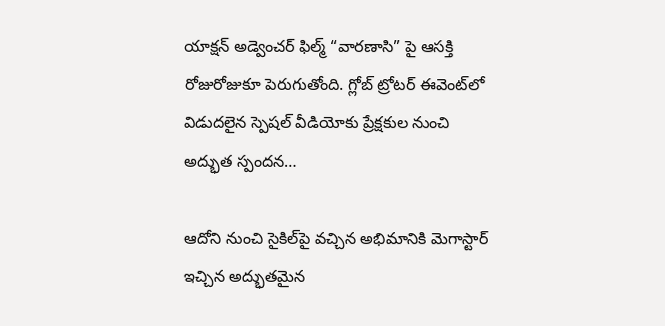యాక్షన్ అడ్వెంచర్ ఫిల్మ్ “వారణాసి” పై ఆసక్తి రోజురోజుకూ పెరుగుతోంది. గ్లోబ్ ట్రోటర్ ఈవెంట్‌లో విడుదలైన స్పెషల్ వీడియోకు ప్రేక్షకుల నుంచి అద్భుత స్పందన…

ఆదోని నుంచి సైకిల్‌పై వచ్చిన అభిమానికి మెగాస్టార్ ఇచ్చిన అద్భుతమైన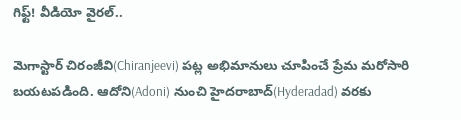గిఫ్ట్! వీడియో వైరల్..

మెగాస్టార్ చిరంజీవి(Chiranjeevi) పట్ల అభిమానులు చూపించే ప్రేమ మరోసారి బయటపడింది. ఆదోని(Adoni) నుంచి హైదరాబాద్(Hyderadad) వరకు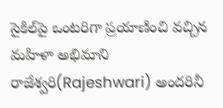సైకిల్‌పై ఒంటరిగా ప్రయాణించి వచ్చిన మహిళా అభిమాని రాజేశ్వరి(Rajeshwari) అందరినీ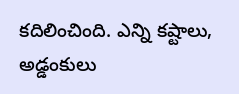కదిలించింది. ఎన్ని కష్టాలు, అడ్డంకులు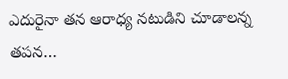ఎదురైనా తన ఆరాధ్య నటుడిని చూడాలన్న తపన…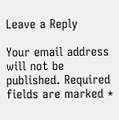Leave a Reply

Your email address will not be published. Required fields are marked *